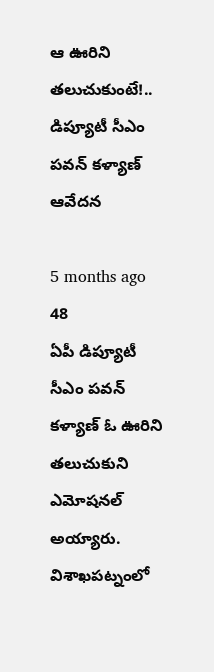ఆ ఊరిని తలుచుకుంటే!.. డిప్యూటీ సీఎం పవన్ కళ్యాణ్ ఆవేదన

5 months ago 48
ఏపీ డిప్యూటీ సీఎం పవన్ కళ్యాణ్ ఓ ఊరిని తలుచుకుని ఎమోషనల్ అయ్యారు. విశాఖపట్నంలో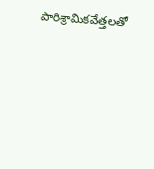పారిశ్రామికవేత్తలతో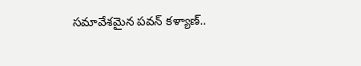సమావేశమైన పవన్ కళ్యాణ్..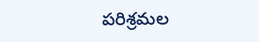పరిశ్రమల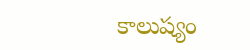కాలుష్యం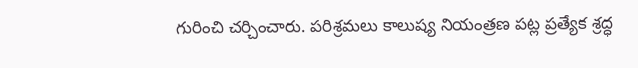గురించి చర్చించారు. పరిశ్రమలు కాలుష్య నియంత్రణ పట్ల ప్రత్యేక శ్రద్ధ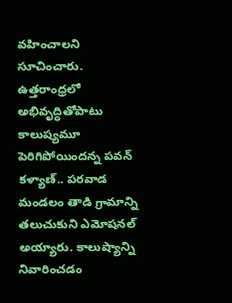వహించాలని సూచించారు. ఉత్తరాంధ్రలో అభివృద్ధితోపాటు కాలుష్యమూ పెరిగిపోయిందన్న పవన్ కళ్యాణ్.. పరవాడ మండలం తాడి గ్రామాన్ని తలుచుకుని ఎమోషనల్ అయ్యారు. కాలుష్యాన్ని నివారించడం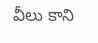వీలు కాని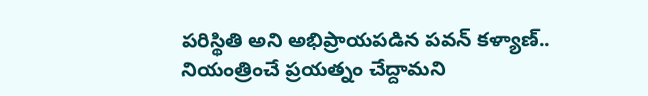పరిస్థితి అని అభిప్రాయపడిన పవన్ కళ్యాణ్.. నియంత్రించే ప్రయత్నం చేద్దామని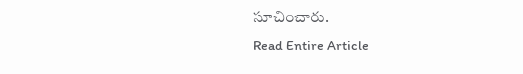సూచించారు.
Read Entire Article